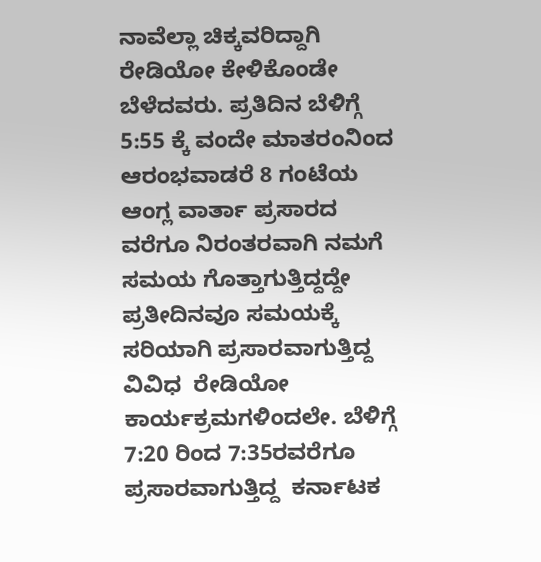ನಾವೆಲ್ಲಾ ಚಿಕ್ಕವರಿದ್ದಾಗಿ ರೇಡಿಯೋ ಕೇಳಿಕೊಂಡೇ ಬೆಳೆದವರು. ಪ್ರತಿದಿನ ಬೆಳಿಗ್ಗೆ 5:55 ಕ್ಕೆ ವಂದೇ ಮಾತರಂನಿಂದ ಆರಂಭವಾಡರೆ 8 ಗಂಟೆಯ  ಆಂಗ್ಲ ವಾರ್ತಾ ಪ್ರಸಾರದ ವರೆಗೂ ನಿರಂತರವಾಗಿ ನಮಗೆ ಸಮಯ ಗೊತ್ತಾಗುತ್ತಿದ್ದದ್ದೇ ಪ್ರತೀದಿನವೂ ಸಮಯಕ್ಕೆ ಸರಿಯಾಗಿ ಪ್ರಸಾರವಾಗುತ್ತಿದ್ದ ವಿವಿಧ  ರೇಡಿಯೋ  ಕಾರ್ಯಕ್ರಮಗಳಿಂದಲೇ. ಬೆಳಿಗ್ಗೆ 7:20 ರಿಂದ 7:35ರವರೆಗೂ ಪ್ರಸಾರವಾಗುತ್ತಿದ್ದ  ಕರ್ನಾಟಕ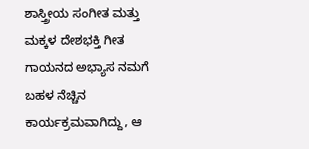ಶಾಸ್ತ್ರೀಯ ಸಂಗೀತ ಮತ್ತು ಮಕ್ಕಳ ದೇಶಭಕ್ತಿ ಗೀತ ಗಾಯನದ ಅಭ್ಯಾಸ ನಮಗೆ ಬಹಳ ನೆಚ್ಚಿನ ಕಾರ್ಯಕ್ರಮವಾಗಿದ್ದು, ಆ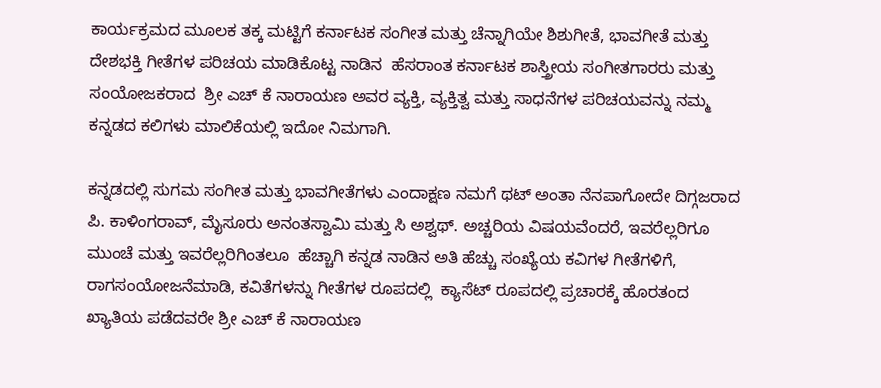ಕಾರ್ಯಕ್ರಮದ ಮೂಲಕ ತಕ್ಕ ಮಟ್ಟಿಗೆ ಕರ್ನಾಟಕ ಸಂಗೀತ ಮತ್ತು ಚೆನ್ನಾಗಿಯೇ ಶಿಶುಗೀತೆ, ಭಾವಗೀತೆ ಮತ್ತು ದೇಶಭಕ್ತಿ ಗೀತೆಗಳ ಪರಿಚಯ ಮಾಡಿಕೊಟ್ಟ ನಾಡಿನ  ಹೆಸರಾಂತ ಕರ್ನಾಟಕ ಶಾಸ್ತ್ರೀಯ ಸಂಗೀತಗಾರರು ಮತ್ತು ಸಂಯೋಜಕರಾದ  ಶ್ರೀ ಎಚ್ ಕೆ ನಾರಾಯಣ ಅವರ ವ್ಯಕ್ತಿ, ವ್ಯಕ್ತಿತ್ವ ಮತ್ತು ಸಾಧನೆಗಳ ಪರಿಚಯವನ್ನು ನಮ್ಮ ಕನ್ನಡದ ಕಲಿಗಳು ಮಾಲಿಕೆಯಲ್ಲಿ ಇದೋ ನಿಮಗಾಗಿ.

ಕನ್ನಡದಲ್ಲಿ ಸುಗಮ ಸಂಗೀತ ಮತ್ತು ಭಾವಗೀತೆಗಳು ಎಂದಾಕ್ಷಣ ನಮಗೆ ಥಟ್ ಅಂತಾ ನೆನಪಾಗೋದೇ ದಿಗ್ಗಜರಾದ ಪಿ. ಕಾಳಿಂಗರಾವ್, ಮೈಸೂರು ಅನಂತಸ್ವಾಮಿ ಮತ್ತು ಸಿ ಅಶ್ವಥ್. ಅಚ್ಚರಿಯ ವಿಷಯವೆಂದರೆ, ಇವರೆಲ್ಲರಿಗೂ ಮುಂಚೆ ಮತ್ತು ಇವರೆಲ್ಲರಿಗಿಂತಲೂ  ಹೆಚ್ಚಾಗಿ ಕನ್ನಡ ನಾಡಿನ ಅತಿ ಹೆಚ್ಚು ಸಂಖ್ಯೆಯ ಕವಿಗಳ ಗೀತೆಗಳಿಗೆ, ರಾಗಸಂಯೋಜನೆಮಾಡಿ, ಕವಿತೆಗಳನ್ನು ಗೀತೆಗಳ ರೂಪದಲ್ಲಿ  ಕ್ಯಾಸೆಟ್ ರೂಪದಲ್ಲಿ ಪ್ರಚಾರಕ್ಕೆ ಹೊರತಂದ ಖ್ಯಾತಿಯ ಪಡೆದವರೇ ಶ್ರೀ ಎಚ್ ಕೆ ನಾರಾಯಣ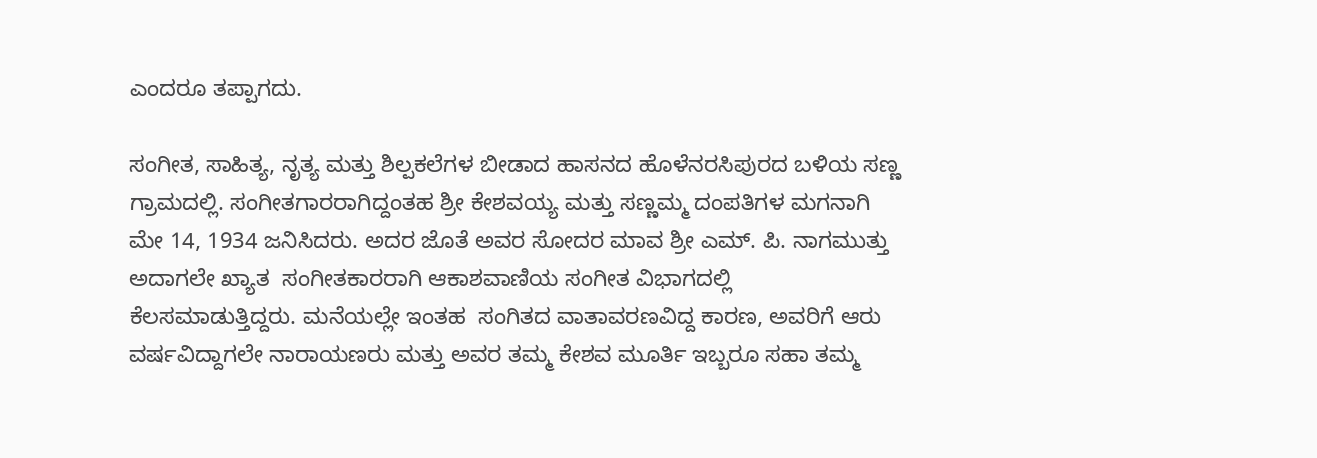ಎಂದರೂ ತಪ್ಪಾಗದು.

ಸಂಗೀತ, ಸಾಹಿತ್ಯ, ನೃತ್ಯ ಮತ್ತು ಶಿಲ್ಪಕಲೆಗಳ ಬೀಡಾದ ಹಾಸನದ ಹೊಳೆನರಸಿಪುರದ ಬಳಿಯ ಸಣ್ಣ ಗ್ರಾಮದಲ್ಲಿ. ಸಂಗೀತಗಾರರಾಗಿದ್ದಂತಹ ಶ್ರೀ ಕೇಶವಯ್ಯ ಮತ್ತು ಸಣ್ಣಮ್ಮ ದಂಪತಿಗಳ ಮಗನಾಗಿ ಮೇ 14, 1934 ಜನಿಸಿದರು. ಅದರ ಜೊತೆ ಅವರ ಸೋದರ ಮಾವ ಶ್ರೀ ಎಮ್. ಪಿ. ನಾಗಮುತ್ತು ಅದಾಗಲೇ ಖ್ಯಾತ  ಸಂಗೀತಕಾರರಾಗಿ ಆಕಾಶವಾಣಿಯ ಸಂಗೀತ ವಿಭಾಗದಲ್ಲಿ ಕೆಲಸಮಾಡುತ್ತಿದ್ದರು. ಮನೆಯಲ್ಲೇ ಇಂತಹ  ಸಂಗಿತದ ವಾತಾವರಣವಿದ್ದ ಕಾರಣ, ಅವರಿಗೆ ಆರು ವರ್ಷವಿದ್ದಾಗಲೇ ನಾರಾಯಣರು ಮತ್ತು ಅವರ ತಮ್ಮ ಕೇಶವ ಮೂರ್ತಿ ಇಬ್ಬರೂ ಸಹಾ ತಮ್ಮ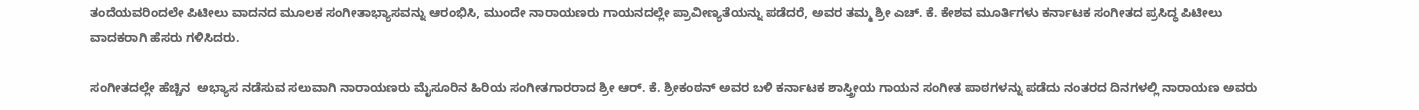ತಂದೆಯವರಿಂದಲೇ ಪಿಟೀಲು ವಾದನದ ಮೂಲಕ ಸಂಗೀತಾಭ್ಯಾಸವನ್ನು ಆರಂಭಿಸಿ, ಮುಂದೇ ನಾರಾಯಣರು ಗಾಯನದಲ್ಲೇ ಪ್ರಾವೀಣ್ಯತೆಯನ್ನು ಪಡೆದರೆ, ಅವರ ತಮ್ಮ ಶ್ರೀ ಎಚ್. ಕೆ. ಕೇಶವ ಮೂರ್ತಿಗಳು ಕರ್ನಾಟಕ ಸಂಗೀತದ ಪ್ರಸಿದ್ಧ ಪಿಟೀಲು ವಾದಕರಾಗಿ ಹೆಸರು ಗಳಿಸಿದರು.

ಸಂಗೀತದಲ್ಲೇ ಹೆಚ್ಚಿನ  ಅಭ್ಯಾಸ ನಡೆಸುವ ಸಲುವಾಗಿ ನಾರಾಯಣರು ಮೈಸೂರಿನ ಹಿರಿಯ ಸಂಗೀತಗಾರರಾದ ಶ್ರೀ ಆರ್. ಕೆ. ಶ್ರೀಕಂಠನ್ ಅವರ ಬಳಿ ಕರ್ನಾಟಕ ಶಾಸ್ತ್ರೀಯ ಗಾಯನ ಸಂಗೀತ ಪಾಠಗಳನ್ನು ಪಡೆದು ನಂತರದ ದಿನಗಳಲ್ಲಿ ನಾರಾಯಣ ಅವರು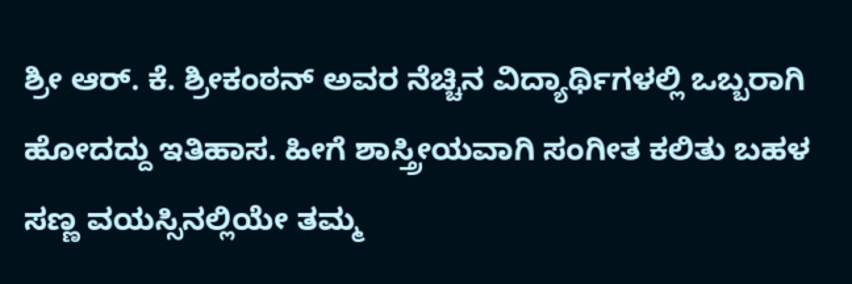ಶ್ರೀ ಆರ್. ಕೆ. ಶ್ರೀಕಂಠನ್ ಅವರ ನೆಚ್ಚಿನ ವಿದ್ಯಾರ್ಥಿಗಳಲ್ಲಿ ಒಬ್ಬರಾಗಿ ಹೋದದ್ದು ಇತಿಹಾಸ. ಹೀಗೆ ಶಾಸ್ತ್ರೀಯವಾಗಿ ಸಂಗೀತ ಕಲಿತು ಬಹಳ ಸಣ್ಣ ವಯಸ್ಸಿನಲ್ಲಿಯೇ ತಮ್ಮ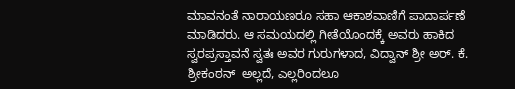ಮಾವನಂತೆ ನಾರಾಯಣರೂ ಸಹಾ ಆಕಾಶವಾಣಿಗೆ ಪಾದಾರ್ಪಣೆ ಮಾಡಿದರು. ಆ ಸಮಯದಲ್ಲಿ ಗೀತೆಯೊಂದಕ್ಕೆ ಅವರು ಹಾಕಿದ  ಸ್ವರಪ್ರಸ್ತಾವನೆ ಸ್ವತಃ ಅವರ ಗುರುಗಳಾದ, ವಿದ್ವಾನ್ ಶ್ರೀ ಅರ್. ಕೆ. ಶ್ರೀಕಂಠನ್  ಅಲ್ಲದೆ, ಎಲ್ಲರಿಂದಲೂ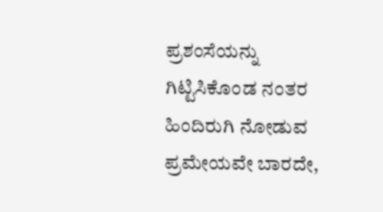ಪ್ರಶಂಸೆಯನ್ನು ಗಿಟ್ಟಿಸಿಕೊಂಡ ನಂತರ ಹಿಂದಿರುಗಿ ನೋಡುವ ಪ್ರಮೇಯವೇ ಬಾರದೇ,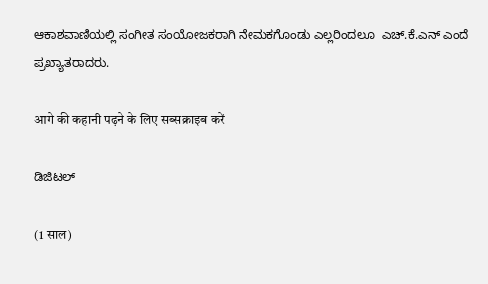ಆಕಾಶವಾಣಿಯಲ್ಲಿ ಸಂಗೀತ ಸಂಯೋಜಕರಾಗಿ ನೇಮಕಗೊಂಡು ಎಲ್ಲರಿಂದಲೂ  ಎಚ್.ಕೆ.ಎನ್ ಎಂದೆ ಪ್ರಖ್ಯಾತರಾದರು.

आगे की कहानी पढ़ने के लिए सब्सक्राइब करें

ಡಿಜಿಟಲ್

(1 साल)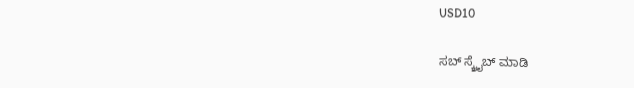USD10

ಸಬ್ ಸ್ಕ್ರೈಬ್ ಮಾಡಿ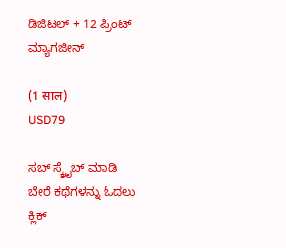ಡಿಜಿಟಲ್ + 12 ಪ್ರಿಂಟ್ ಮ್ಯಾಗಜೀನ್

(1 साल)
USD79

ಸಬ್ ಸ್ಕ್ರೈಬ್ ಮಾಡಿ
ಬೇರೆ ಕಥೆಗಳನ್ನು ಓದಲು ಕ್ಲಿಕ್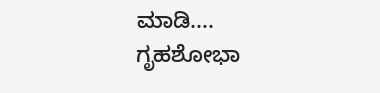ಮಾಡಿ....
ಗೃಹಶೋಭಾ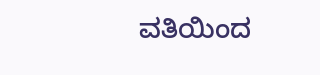ವತಿಯಿಂದ